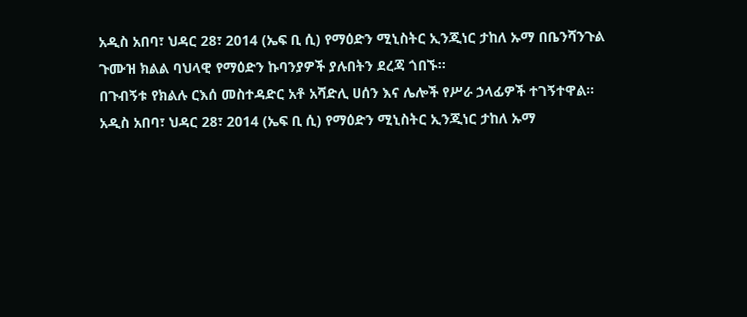አዲስ አበባ፣ ህዳር 28፣ 2014 (ኤፍ ቢ ሲ) የማዕድን ሚኒስትር ኢንጂነር ታከለ ኡማ በቤንሻንጉል ጉሙዝ ክልል ባህላዊ የማዕድን ኩባንያዎች ያሉበትን ደረጃ ጎበኙ፡፡
በጉብኝቱ የክልሉ ርእሰ መስተዳድር አቶ አሻድሊ ሀሰን እና ሌሎች የሥራ ኃላፊዎች ተገኝተዋል፡፡
አዲስ አበባ፣ ህዳር 28፣ 2014 (ኤፍ ቢ ሲ) የማዕድን ሚኒስትር ኢንጂነር ታከለ ኡማ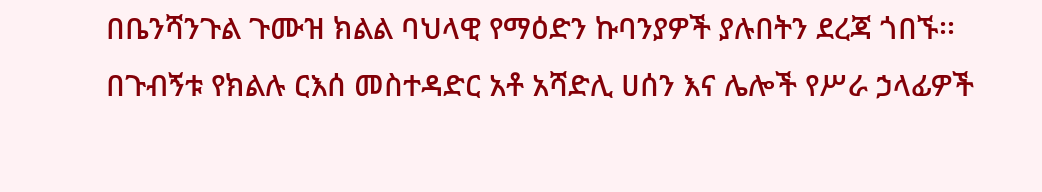በቤንሻንጉል ጉሙዝ ክልል ባህላዊ የማዕድን ኩባንያዎች ያሉበትን ደረጃ ጎበኙ፡፡
በጉብኝቱ የክልሉ ርእሰ መስተዳድር አቶ አሻድሊ ሀሰን እና ሌሎች የሥራ ኃላፊዎች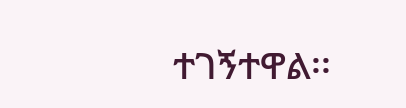ተገኝተዋል፡፡